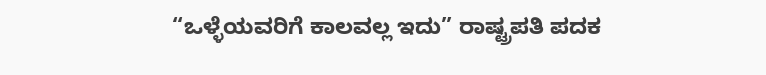“ಒಳ್ಳೆಯವರಿಗೆ ಕಾಲವಲ್ಲ ಇದು” ರಾಷ್ಟ್ರಪತಿ ಪದಕ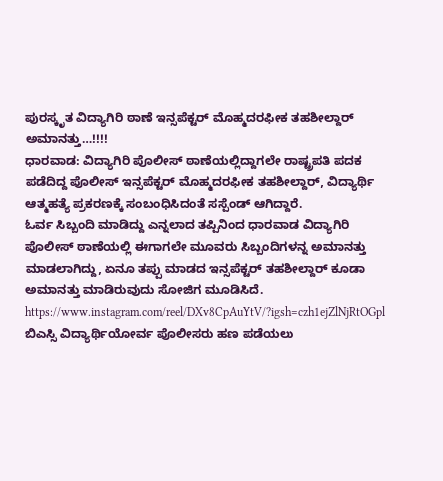ಪುರಸ್ಕೃತ ವಿದ್ಯಾಗಿರಿ ಠಾಣೆ ಇನ್ಸಪೆಕ್ಟರ್ ಮೊಹ್ಮದರಫೀಕ ತಹಶೀಲ್ದಾರ್ ಅಮಾನತ್ತು…!!!!
ಧಾರವಾಡ: ವಿದ್ಯಾಗಿರಿ ಪೊಲೀಸ್ ಠಾಣೆಯಲ್ಲಿದ್ದಾಗಲೇ ರಾಷ್ಟ್ರಪತಿ ಪದಕ ಪಡೆದಿದ್ದ ಪೊಲೀಸ್ ಇನ್ಸಪೆಕ್ಟರ್ ಮೊಹ್ಮದರಫೀಕ ತಹಶೀಲ್ದಾರ್, ವಿದ್ಯಾರ್ಥಿ ಆತ್ಮಹತ್ಯೆ ಪ್ರಕರಣಕ್ಕೆ ಸಂಬಂಧಿಸಿದಂತೆ ಸಸ್ಪೆಂಡ್ ಆಗಿದ್ದಾರೆ.
ಓರ್ವ ಸಿಬ್ಬಂದಿ ಮಾಡಿದ್ದು ಎನ್ನಲಾದ ತಪ್ಪಿನಿಂದ ಧಾರವಾಡ ವಿದ್ಯಾಗಿರಿ ಪೊಲೀಸ್ ಠಾಣೆಯಲ್ಲಿ ಈಗಾಗಲೇ ಮೂವರು ಸಿಬ್ಬಂದಿಗಳನ್ನ ಅಮಾನತ್ತು ಮಾಡಲಾಗಿದ್ದು, ಏನೂ ತಪ್ಪು ಮಾಡದ ಇನ್ಸಪೆಕ್ಟರ್ ತಹಶೀಲ್ದಾರ್ ಕೂಡಾ ಅಮಾನತ್ತು ಮಾಡಿರುವುದು ಸೋಜಿಗ ಮೂಡಿಸಿದೆ.
https://www.instagram.com/reel/DXv8CpAuYtV/?igsh=czh1ejZlNjRtOGpl
ಬಿಎಸ್ಸಿ ವಿದ್ಯಾರ್ಥಿಯೋರ್ವ ಪೊಲೀಸರು ಹಣ ಪಡೆಯಲು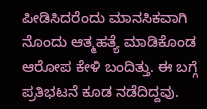ಪೀಡಿಸಿದರೆಂದು ಮಾನಸಿಕವಾಗಿ ನೊಂದು ಆತ್ಮಹತ್ಯೆ ಮಾಡಿಕೊಂಡ ಆರೋಪ ಕೇಳಿ ಬಂದಿತ್ತು. ಈ ಬಗ್ಗೆ ಪ್ರತಿಭಟನೆ ಕೂಡ ನಡೆದಿದ್ದವು.